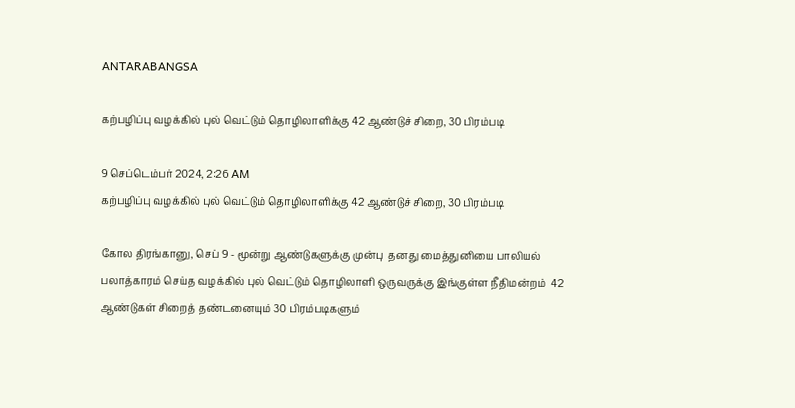ANTARABANGSA

கற்பழிப்பு வழக்கில் புல் வெட்டும் தொழிலாளிக்கு 42 ஆண்டுச் சிறை, 30 பிரம்படி

9 செப்டெம்பர் 2024, 2:26 AM
கற்பழிப்பு வழக்கில் புல் வெட்டும் தொழிலாளிக்கு 42 ஆண்டுச் சிறை, 30 பிரம்படி

கோல திரங்கானு, செப் 9 - மூன்று ஆண்டுகளுக்கு முன்பு  தனது மைத்துனியை பாலியல் பலாத்காரம் செய்த வழக்கில் புல் வெட்டும் தொழிலாளி ஒருவருக்கு இங்குள்ள நீதிமன்றம்  42 ஆண்டுகள் சிறைத் தண்டனையும் 30 பிரம்படிகளும்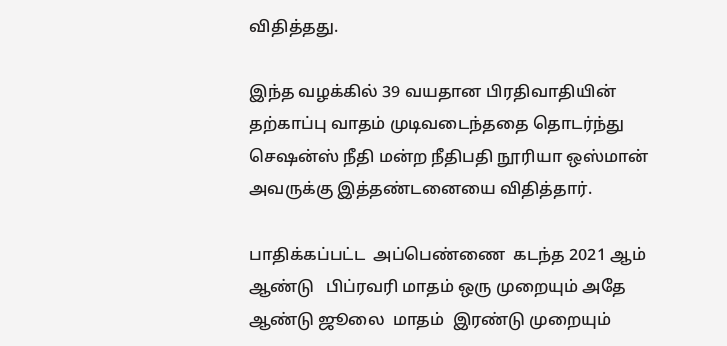விதித்தது.

இந்த வழக்கில் 39 வயதான பிரதிவாதியின் தற்காப்பு வாதம் முடிவடைந்ததை தொடர்ந்து செஷன்ஸ் நீதி மன்ற நீதிபதி நூரியா ஒஸ்மான்  அவருக்கு இத்தண்டனையை விதித்தார்.

பாதிக்கப்பட்ட  அப்பெண்ணை  கடந்த 2021 ஆம் ஆண்டு   பிப்ரவரி மாதம் ஒரு முறையும் அதே ஆண்டு ஜூலை  மாதம்  இரண்டு முறையும்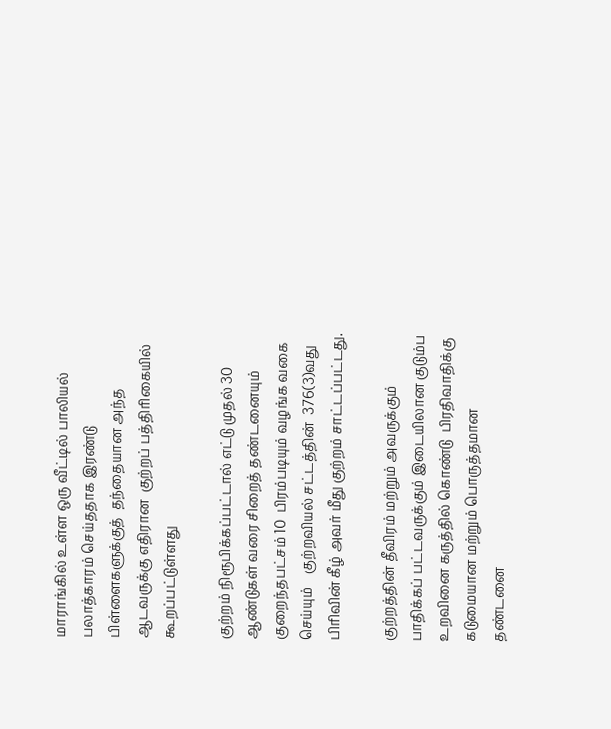மாராங்கில் உள்ள ஒரு வீட்டில் பாலியல் பலாத்காரம் செய்ததாக இரண்டு பிள்ளைகளுக்குத்  தந்தையான அந்த ஆடவருக்கு எதிரான  குற்றப் பத்திரிகையில் கூறப்பட்டுள்ளது

குற்றம் நிரூபிக்கப்பட்டால் எட்டு முதல் 30 ஆண்டுகள் வரை சிறைத் தண்டனையும் குறைந்தபட்சம் 10  பிரம்படியும் வழங்க வகை செய்யும்    குற்றவியல் சட்டத்தின்  376(3)வது பிரிவின் கீழ் அவர் மீது குற்றம் சாட்டப்பட்டது.

குற்றத்தின் தீவிரம் மற்றும் அவருக்கும் பாதிக்கப் பட்டவருக்கும் இடையிலான குடும்ப உறவினை கருத்தில் கொண்டு  பிரதிவாதிக்கு  கடுமையான மற்றும் பொருத்தமான தண்டனை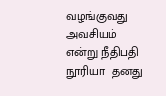வழங்குவது அவசியம்  என்று நீதிபதி நூரியா  தனது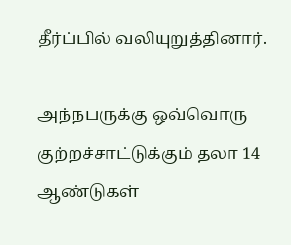தீர்ப்பில் வலியுறுத்தினார்.

அந்நபருக்கு ஒவ்வொரு குற்றச்சாட்டுக்கும் தலா 14 ஆண்டுகள்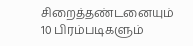சிறைத்தண்டனையும்  10 பிரம்படிகளும்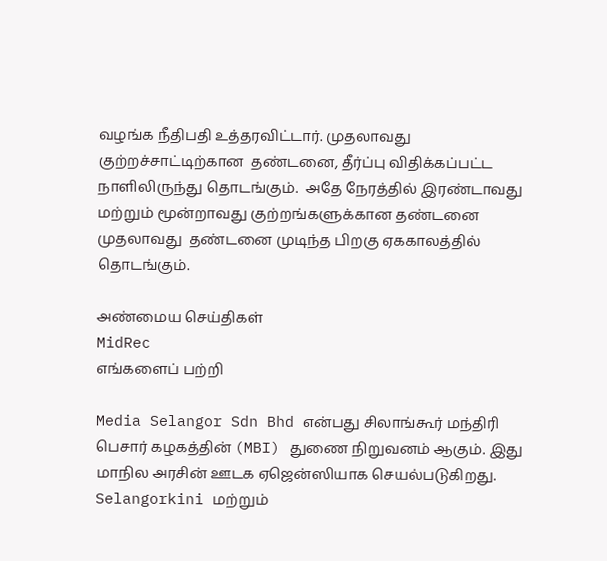வழங்க நீதிபதி உத்தரவிட்டார். முதலாவது குற்றச்சாட்டிற்கான  தண்டனை, தீர்ப்பு விதிக்கப்பட்ட நாளிலிருந்து தொடங்கும்.  அதே நேரத்தில் இரண்டாவது மற்றும் மூன்றாவது குற்றங்களுக்கான தண்டனை  முதலாவது  தண்டனை முடிந்த பிறகு ஏககாலத்தில் தொடங்கும்.

அண்மைய செய்திகள்
MidRec
எங்களைப் பற்றி

Media Selangor Sdn Bhd என்பது சிலாங்கூர் மந்திரி பெசார் கழகத்தின் (MBI) துணை நிறுவனம் ஆகும். இது மாநில அரசின் ஊடக ஏஜென்ஸியாக செயல்படுகிறது. Selangorkini மற்றும்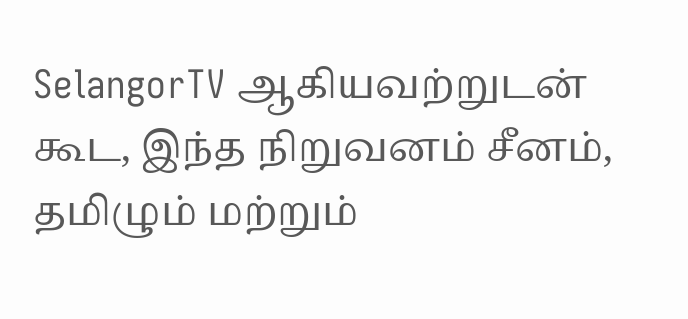SelangorTV ஆகியவற்றுடன் கூட, இந்த நிறுவனம் சீனம், தமிழும் மற்றும்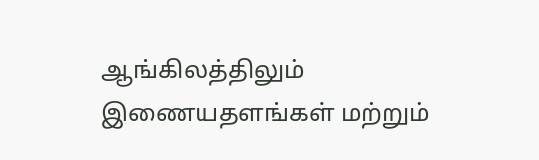ஆங்கிலத்திலும் இணையதளங்கள் மற்றும்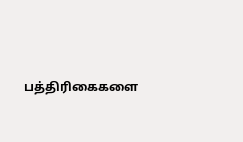பத்திரிகைகளை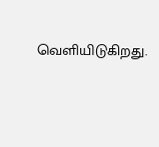வெளியிடுகிறது.